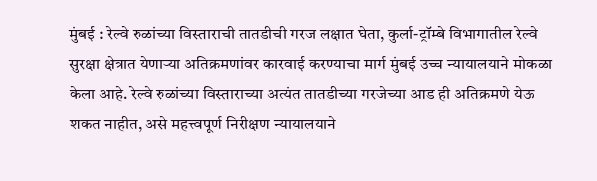मुंबई : रेल्वे रुळांच्या विस्ताराची तातडीची गरज लक्षात घेता, कुर्ला-ट्रॉम्बे विभागातील रेल्वे सुरक्षा क्षेत्रात येणाऱ्या अतिक्रमणांवर कारवाई करण्याचा मार्ग मुंबई उच्च न्यायालयाने मोकळा केला आहे. रेल्वे रुळांच्या विस्ताराच्या अत्यंत तातडीच्या गरजेच्या आड ही अतिक्रमणे येऊ शकत नाहीत, असे महत्त्वपूर्ण निरीक्षण न्यायालयाने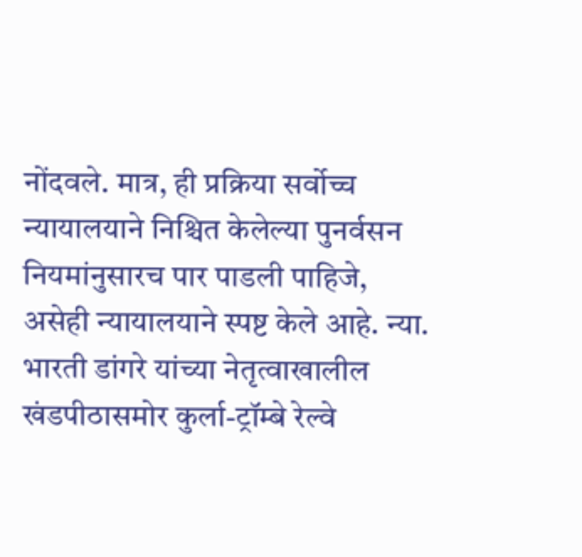नोंदवले. मात्र, ही प्रक्रिया सर्वोच्च न्यायालयाने निश्चित केलेल्या पुनर्वसन नियमांनुसारच पार पाडली पाहिजे, असेही न्यायालयाने स्पष्ट केले आहे. न्या. भारती डांगरे यांच्या नेतृत्वाखालील खंडपीठासमोर कुर्ला-ट्रॉम्बे रेल्वे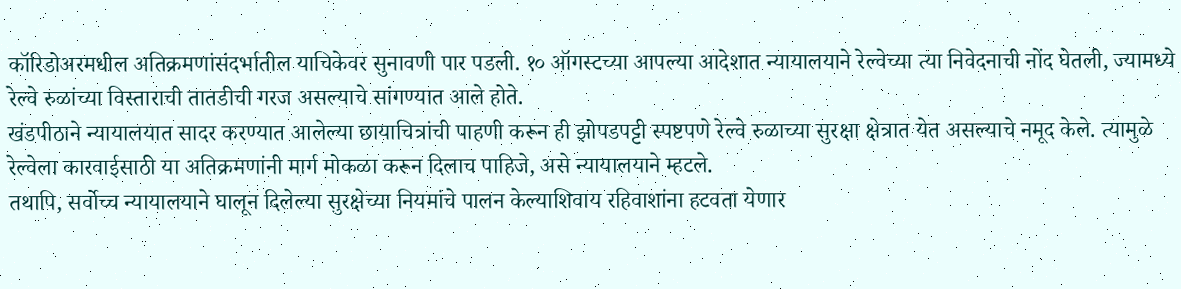कॉरिडोअरमधील अतिक्रमणांसंदर्भातील याचिकेवर सुनावणी पार पडली. १० ऑगस्टच्या आपल्या आदेशात न्यायालयाने रेल्वेच्या त्या निवेदनाची नोंद घेतली, ज्यामध्ये रेल्वे रुळांच्या विस्ताराची तातडीची गरज असल्याचे सांगण्यात आले होते.
खंडपीठाने न्यायालयात सादर करण्यात आलेल्या छायाचित्रांची पाहणी करून ही झोपडपट्टी स्पष्टपणे रेल्वे रुळाच्या सुरक्षा क्षेत्रात येत असल्याचे नमूद केले. त्यामुळे रेल्वेला कारवाईसाठी या अतिक्रमणांनी मार्ग मोकळा करून दिलाच पाहिजे, असे न्यायालयाने म्हटले.
तथापि, सर्वोच्च न्यायालयाने घालून दिलेल्या सुरक्षेच्या नियमांचे पालन केल्याशिवाय रहिवाशांना हटवता येणार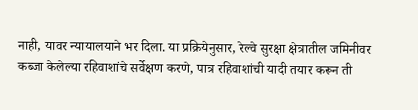नाही, यावर न्यायालयाने भर दिला. या प्रक्रियेनुसार, रेल्वे सुरक्षा क्षेत्रातील जमिनीवर कब्जा केलेल्या रहिवाशांचे सर्वेक्षण करणे, पात्र रहिवाशांची यादी तयार करून ती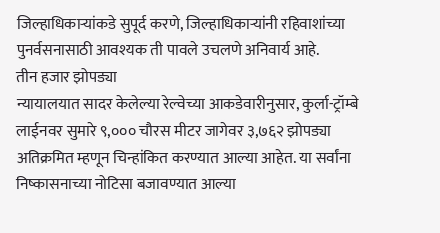जिल्हाधिकाऱ्यांकडे सुपूर्द करणे, जिल्हाधिकाऱ्यांनी रहिवाशांच्या पुनर्वसनासाठी आवश्यक ती पावले उचलणे अनिवार्य आहे.
तीन हजार झोपड्या
न्यायालयात सादर केलेल्या रेल्वेच्या आकडेवारीनुसार, कुर्ला-ट्रॉम्बे लाईनवर सुमारे ९,००० चौरस मीटर जागेवर ३,७६२ झोपड्या अतिक्रमित म्हणून चिन्हांकित करण्यात आल्या आहेत. या सर्वांना निष्कासनाच्या नोटिसा बजावण्यात आल्या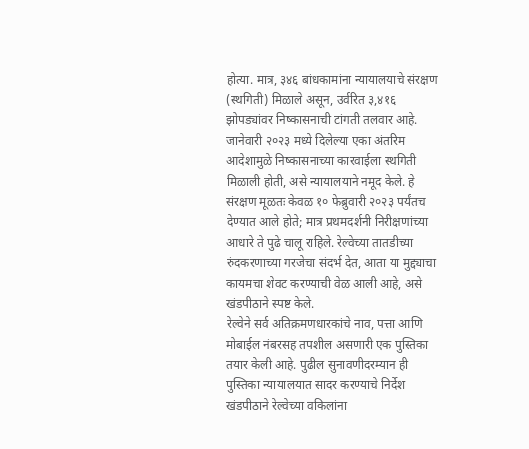होत्या. मात्र, ३४६ बांधकामांना न्यायालयाचे संरक्षण (स्थगिती) मिळाले असून, उर्वरित ३,४१६ झोपड्यांवर निष्कासनाची टांगती तलवार आहे.
जानेवारी २०२३ मध्ये दिलेल्या एका अंतरिम आदेशामुळे निष्कासनाच्या कारवाईला स्थगिती मिळाली होती, असे न्यायालयाने नमूद केले. हे संरक्षण मूळतः केवळ १० फेब्रुवारी २०२३ पर्यंतच देण्यात आले होते; मात्र प्रथमदर्शनी निरीक्षणांच्या आधारे ते पुढे चालू राहिले. रेल्वेच्या तातडीच्या रुंदकरणाच्या गरजेचा संदर्भ देत, आता या मुद्द्याचा कायमचा शेवट करण्याची वेळ आली आहे, असे खंडपीठाने स्पष्ट केले.
रेल्वेने सर्व अतिक्रमणधारकांचे नाव, पत्ता आणि मोबाईल नंबरसह तपशील असणारी एक पुस्तिका तयार केली आहे. पुढील सुनावणीदरम्यान ही पुस्तिका न्यायालयात सादर करण्याचे निर्देश खंडपीठाने रेल्वेच्या वकिलांना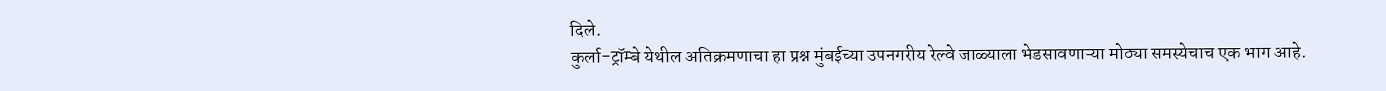दिले.
कुर्ला-ट्रॉम्बे येथील अतिक्रमणाचा हा प्रश्न मुंबईच्या उपनगरीय रेल्वे जाळ्याला भेडसावणाऱ्या मोठ्या समस्येचाच एक भाग आहे.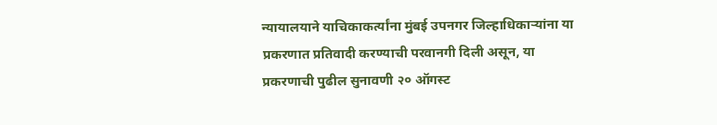न्यायालयाने याचिकाकर्त्यांना मुंबई उपनगर जिल्हाधिकाऱ्यांना या प्रकरणात प्रतिवादी करण्याची परवानगी दिली असून, या प्रकरणाची पुढील सुनावणी २० ऑगस्ट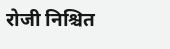रोजी निश्चित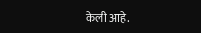केली आहे.